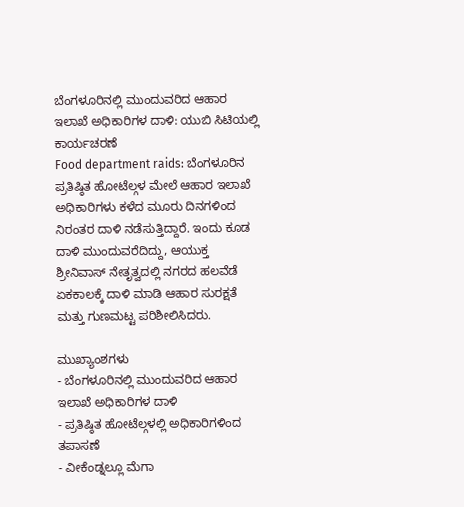ಬೆಂಗಳೂರಿನಲ್ಲಿ ಮುಂದುವರಿದ ಆಹಾರ ಇಲಾಖೆ ಅಧಿಕಾರಿಗಳ ದಾಳಿ: ಯುಬಿ ಸಿಟಿಯಲ್ಲಿ ಕಾರ್ಯಚರಣೆ
Food department raids: ಬೆಂಗಳೂರಿನ ಪ್ರತಿಷ್ಠಿತ ಹೋಟೆಲ್ಗಳ ಮೇಲೆ ಆಹಾರ ಇಲಾಖೆ ಅಧಿಕಾರಿಗಳು ಕಳೆದ ಮೂರು ದಿನಗಳಿಂದ ನಿರಂತರ ದಾಳಿ ನಡೆಸುತ್ತಿದ್ದಾರೆ. ಇಂದು ಕೂಡ ದಾಳಿ ಮುಂದುವರೆದಿದ್ದು, ಆಯುಕ್ತ ಶ್ರೀನಿವಾಸ್ ನೇತೃತ್ವದಲ್ಲಿ ನಗರದ ಹಲವೆಡೆ ಏಕಕಾಲಕ್ಕೆ ದಾಳಿ ಮಾಡಿ ಆಹಾರ ಸುರಕ್ಷತೆ ಮತ್ತು ಗುಣಮಟ್ಟ ಪರಿಶೀಲಿಸಿದರು.

ಮುಖ್ಯಾಂಶಗಳು
- ಬೆಂಗಳೂರಿನಲ್ಲಿ ಮುಂದುವರಿದ ಆಹಾರ ಇಲಾಖೆ ಅಧಿಕಾರಿಗಳ ದಾಳಿ
- ಪ್ರತಿಷ್ಠಿತ ಹೋಟೆಲ್ಗಳಲ್ಲಿ ಅಧಿಕಾರಿಗಳಿಂದ ತಪಾಸಣೆ
- ವೀಕೆಂಡ್ನಲ್ಲೂ ಮೆಗಾ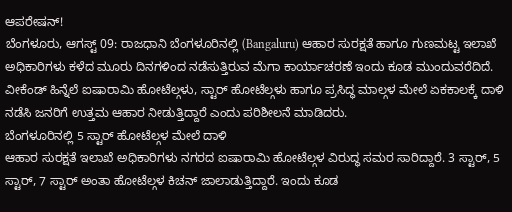ಆಪರೇಷನ್!
ಬೆಂಗಳೂರು, ಆಗಸ್ಟ್ 09: ರಾಜಧಾನಿ ಬೆಂಗಳೂರಿನಲ್ಲಿ (Bangaluru) ಆಹಾರ ಸುರಕ್ಷತೆ ಹಾಗೂ ಗುಣಮಟ್ಟ ಇಲಾಖೆ ಅಧಿಕಾರಿಗಳು ಕಳೆದ ಮೂರು ದಿನಗಳಿಂದ ನಡೆಸುತ್ತಿರುವ ಮೆಗಾ ಕಾರ್ಯಾಚರಣೆ ಇಂದು ಕೂಡ ಮುಂದುವರೆದಿದೆ. ವೀಕೆಂಡ್ ಹಿನ್ನೆಲೆ ಐಷಾರಾಮಿ ಹೋಟೆಲ್ಗಳು, ಸ್ಟಾರ್ ಹೋಟೆಲ್ಗಳು ಹಾಗೂ ಪ್ರಸಿದ್ಧ ಮಾಲ್ಗಳ ಮೇಲೆ ಏಕಕಾಲಕ್ಕೆ ದಾಳಿ ನಡೆಸಿ ಜನರಿಗೆ ಉತ್ತಮ ಆಹಾರ ನೀಡುತ್ತಿದ್ದಾರೆ ಎಂದು ಪರಿಶೀಲನೆ ಮಾಡಿದರು.
ಬೆಂಗಳೂರಿನಲ್ಲಿ 5 ಸ್ಟಾರ್ ಹೋಟೆಲ್ಗಳ ಮೇಲೆ ದಾಳಿ
ಆಹಾರ ಸುರಕ್ಷತೆ ಇಲಾಖೆ ಅಧಿಕಾರಿಗಳು ನಗರದ ಐಷಾರಾಮಿ ಹೋಟೆಲ್ಗಳ ವಿರುದ್ಧ ಸಮರ ಸಾರಿದ್ದಾರೆ. 3 ಸ್ಟಾರ್, 5 ಸ್ಟಾರ್, 7 ಸ್ಟಾರ್ ಅಂತಾ ಹೋಟೆಲ್ಗಳ ಕಿಚನ್ ಜಾಲಾಡುತ್ತಿದ್ದಾರೆ. ಇಂದು ಕೂಡ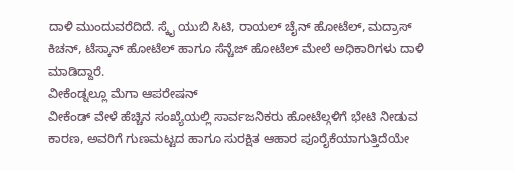ದಾಳಿ ಮುಂದುವರೆದಿದೆ. ಸ್ಕೈ ಯುಬಿ ಸಿಟಿ, ರಾಯಲ್ ಚೈನ್ ಹೋಟೆಲ್, ಮದ್ರಾಸ್ ಕಿಚನ್, ಟೆಸ್ಕಾನ್ ಹೋಟೆಲ್ ಹಾಗೂ ಸೆನ್ಚೆಜ್ ಹೋಟೆಲ್ ಮೇಲೆ ಅಧಿಕಾರಿಗಳು ದಾಳಿ ಮಾಡಿದ್ದಾರೆ.
ವೀಕೆಂಡ್ನಲ್ಲೂ ಮೆಗಾ ಆಪರೇಷನ್
ವೀಕೆಂಡ್ ವೇಳೆ ಹೆಚ್ಚಿನ ಸಂಖ್ಯೆಯಲ್ಲಿ ಸಾರ್ವಜನಿಕರು ಹೋಟೆಲ್ಗಳಿಗೆ ಭೇಟಿ ನೀಡುವ ಕಾರಣ, ಅವರಿಗೆ ಗುಣಮಟ್ಟದ ಹಾಗೂ ಸುರಕ್ಷಿತ ಆಹಾರ ಪೂರೈಕೆಯಾಗುತ್ತಿದೆಯೇ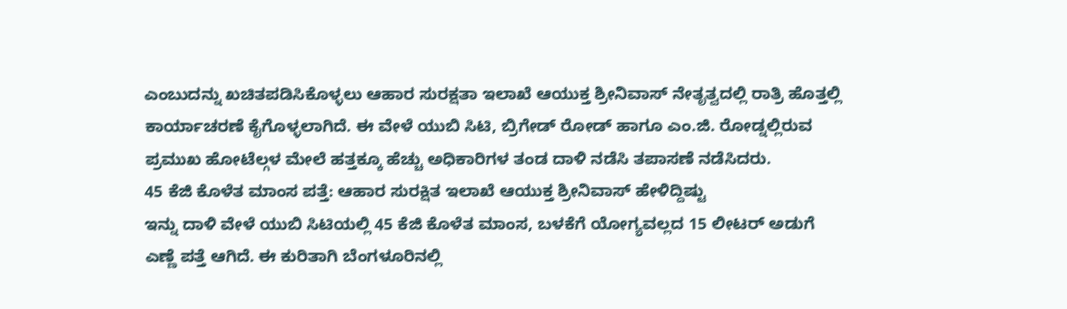ಎಂಬುದನ್ನು ಖಚಿತಪಡಿಸಿಕೊಳ್ಳಲು ಆಹಾರ ಸುರಕ್ಷತಾ ಇಲಾಖೆ ಆಯುಕ್ತ ಶ್ರೀನಿವಾಸ್ ನೇತೃತ್ವದಲ್ಲಿ ರಾತ್ರಿ ಹೊತ್ತಲ್ಲಿ ಕಾರ್ಯಾಚರಣೆ ಕೈಗೊಳ್ಳಲಾಗಿದೆ. ಈ ವೇಳೆ ಯುಬಿ ಸಿಟಿ, ಬ್ರಿಗೇಡ್ ರೋಡ್ ಹಾಗೂ ಎಂ.ಜಿ. ರೋಡ್ನಲ್ಲಿರುವ ಪ್ರಮುಖ ಹೋಟೆಲ್ಗಳ ಮೇಲೆ ಹತ್ತಕ್ಕೂ ಹೆಚ್ಚು ಅಧಿಕಾರಿಗಳ ತಂಡ ದಾಳಿ ನಡೆಸಿ ತಪಾಸಣೆ ನಡೆಸಿದರು.
45 ಕೆಜಿ ಕೊಳೆತ ಮಾಂಸ ಪತ್ತೆ: ಆಹಾರ ಸುರಕ್ಷಿತ ಇಲಾಖೆ ಆಯುಕ್ತ ಶ್ರೀನಿವಾಸ್ ಹೇಳಿದ್ದಿಷ್ಟು
ಇನ್ನು ದಾಳಿ ವೇಳೆ ಯುಬಿ ಸಿಟಿಯಲ್ಲಿ 45 ಕೆಜಿ ಕೊಳೆತ ಮಾಂಸ, ಬಳಕೆಗೆ ಯೋಗ್ಯವಲ್ಲದ 15 ಲೀಟರ್ ಅಡುಗೆ ಎಣ್ಣೆ ಪತ್ತೆ ಆಗಿದೆ. ಈ ಕುರಿತಾಗಿ ಬೆಂಗಳೂರಿನಲ್ಲಿ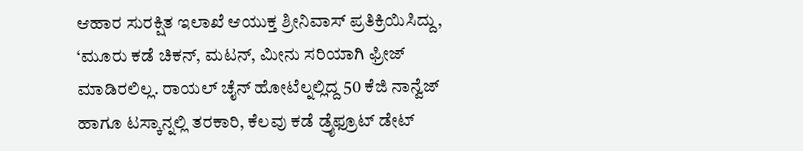ಆಹಾರ ಸುರಕ್ಷಿತ ಇಲಾಖೆ ಆಯುಕ್ತ ಶ್ರೀನಿವಾಸ್ ಪ್ರತಿಕ್ರಿಯಿಸಿದ್ದು, ‘ಮೂರು ಕಡೆ ಚಿಕನ್, ಮಟನ್, ಮೀನು ಸರಿಯಾಗಿ ಫ್ರೀಜ್ ಮಾಡಿರಲಿಲ್ಲ. ರಾಯಲ್ ಚೈನ್ ಹೋಟೆಲ್ನಲ್ಲಿದ್ದ 50 ಕೆಜಿ ನಾನ್ವೆಜ್ ಹಾಗೂ ಟಸ್ಕಾನ್ನಲ್ಲಿ ತರಕಾರಿ, ಕೆಲವು ಕಡೆ ಡ್ರೈಫ್ರೂಟ್ ಡೇಟ್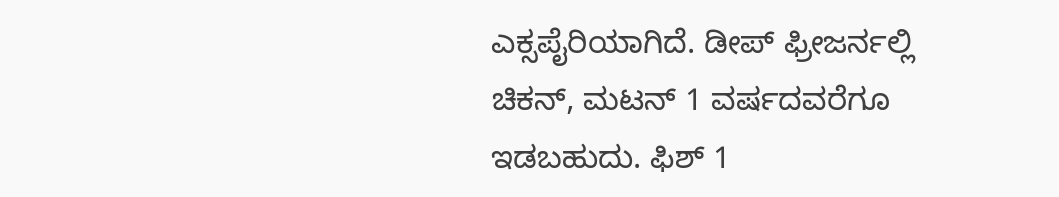ಎಕ್ಸಪೈರಿಯಾಗಿದೆ. ಡೀಪ್ ಫ್ರೀಜರ್ನಲ್ಲಿ ಚಿಕನ್, ಮಟನ್ 1 ವರ್ಷದವರೆಗೂ ಇಡಬಹುದು. ಫಿಶ್ 1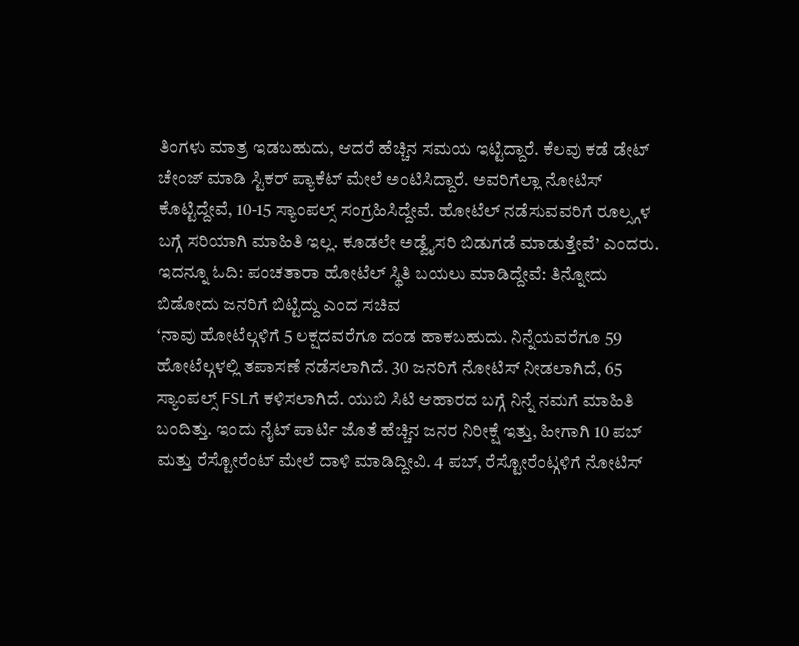ತಿಂಗಳು ಮಾತ್ರ ಇಡಬಹುದು, ಆದರೆ ಹೆಚ್ಚಿನ ಸಮಯ ಇಟ್ಟಿದ್ದಾರೆ. ಕೆಲವು ಕಡೆ ಡೇಟ್ ಚೇಂಜ್ ಮಾಡಿ ಸ್ಟಿಕರ್ ಪ್ಯಾಕೆಟ್ ಮೇಲೆ ಅಂಟಿಸಿದ್ದಾರೆ. ಅವರಿಗೆಲ್ಲಾ ನೋಟಿಸ್ ಕೊಟ್ಟಿದ್ದೇವೆ, 10-15 ಸ್ಯಾಂಪಲ್ಸ್ ಸಂಗ್ರಹಿಸಿದ್ದೇವೆ. ಹೋಟೆಲ್ ನಡೆಸುವವರಿಗೆ ರೂಲ್ಸ್ಗಳ ಬಗ್ಗೆ ಸರಿಯಾಗಿ ಮಾಹಿತಿ ಇಲ್ಲ. ಕೂಡಲೇ ಅಡ್ವೈಸರಿ ಬಿಡುಗಡೆ ಮಾಡುತ್ತೇವೆ’ ಎಂದರು.
ಇದನ್ನೂ ಓದಿ: ಪಂಚತಾರಾ ಹೋಟೆಲ್ ಸ್ಥಿತಿ ಬಯಲು ಮಾಡಿದ್ದೇವೆ: ತಿನ್ನೋದು ಬಿಡೋದು ಜನರಿಗೆ ಬಿಟ್ಟಿದ್ದು ಎಂದ ಸಚಿವ
‘ನಾವು ಹೋಟೆಲ್ಗಳಿಗೆ 5 ಲಕ್ಷದವರೆಗೂ ದಂಡ ಹಾಕಬಹುದು. ನಿನ್ನೆಯವರೆಗೂ 59 ಹೋಟೆಲ್ಗಳಲ್ಲಿ ತಪಾಸಣೆ ನಡೆಸಲಾಗಿದೆ. 30 ಜನರಿಗೆ ನೋಟಿಸ್ ನೀಡಲಾಗಿದೆ, 65 ಸ್ಯಾಂಪಲ್ಸ್ FSLಗೆ ಕಳಿಸಲಾಗಿದೆ. ಯುಬಿ ಸಿಟಿ ಆಹಾರದ ಬಗ್ಗೆ ನಿನ್ನೆ ನಮಗೆ ಮಾಹಿತಿ ಬಂದಿತ್ತು. ಇಂದು ನೈಟ್ ಪಾರ್ಟಿ ಜೊತೆ ಹೆಚ್ಚಿನ ಜನರ ನಿರೀಕ್ಷೆ ಇತ್ತು, ಹೀಗಾಗಿ 10 ಪಬ್ ಮತ್ತು ರೆಸ್ಟೋರೆಂಟ್ ಮೇಲೆ ದಾಳಿ ಮಾಡಿದ್ದೀವಿ. 4 ಪಬ್, ರೆಸ್ಟೋರೆಂಟ್ಗಳಿಗೆ ನೋಟಿಸ್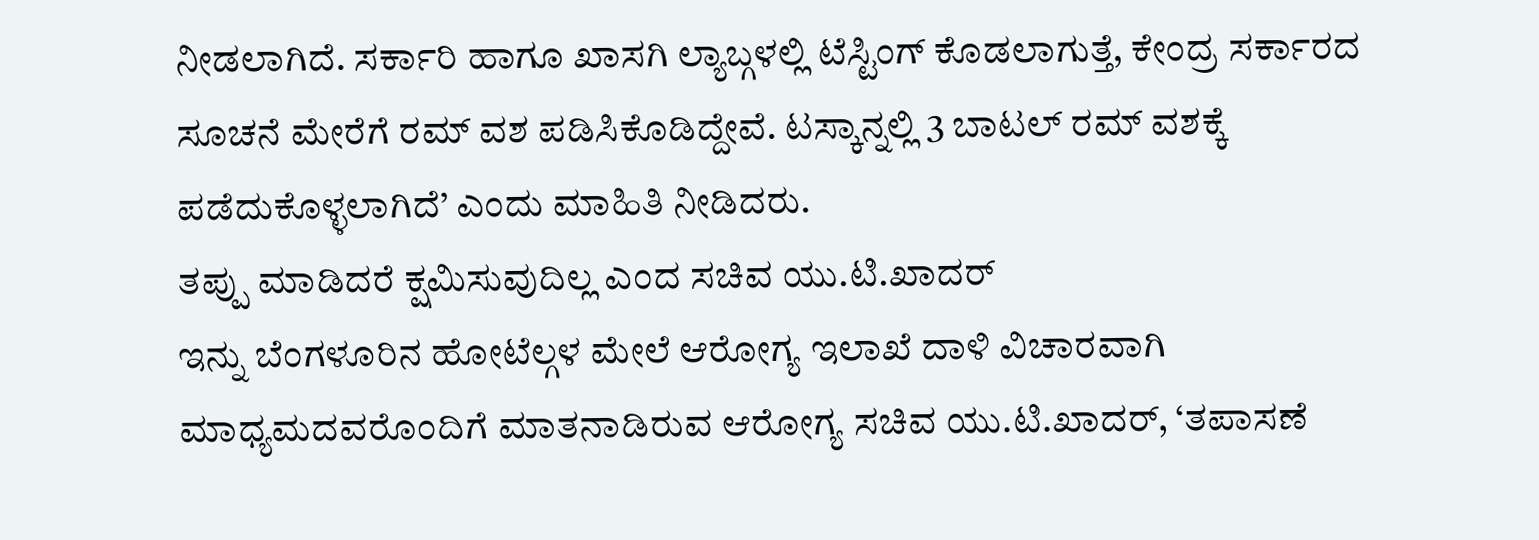ನೀಡಲಾಗಿದೆ. ಸರ್ಕಾರಿ ಹಾಗೂ ಖಾಸಗಿ ಲ್ಯಾಬ್ಗಳಲ್ಲಿ ಟೆಸ್ಟಿಂಗ್ ಕೊಡಲಾಗುತ್ತೆ, ಕೇಂದ್ರ ಸರ್ಕಾರದ ಸೂಚನೆ ಮೇರೆಗೆ ರಮ್ ವಶ ಪಡಿಸಿಕೊಡಿದ್ದೇವೆ. ಟಸ್ಕಾನ್ನಲ್ಲಿ 3 ಬಾಟಲ್ ರಮ್ ವಶಕ್ಕೆ ಪಡೆದುಕೊಳ್ಳಲಾಗಿದೆ’ ಎಂದು ಮಾಹಿತಿ ನೀಡಿದರು.
ತಪ್ಪು ಮಾಡಿದರೆ ಕ್ಷಮಿಸುವುದಿಲ್ಲ ಎಂದ ಸಚಿವ ಯು.ಟಿ.ಖಾದರ್
ಇನ್ನು ಬೆಂಗಳೂರಿನ ಹೋಟೆಲ್ಗಳ ಮೇಲೆ ಆರೋಗ್ಯ ಇಲಾಖೆ ದಾಳಿ ವಿಚಾರವಾಗಿ ಮಾಧ್ಯಮದವರೊಂದಿಗೆ ಮಾತನಾಡಿರುವ ಆರೋಗ್ಯ ಸಚಿವ ಯು.ಟಿ.ಖಾದರ್, ‘ತಪಾಸಣೆ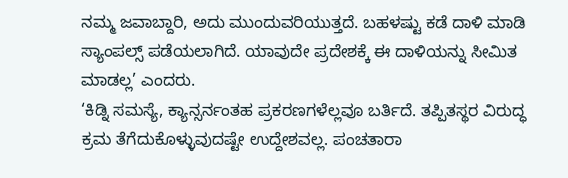ನಮ್ಮ ಜವಾಬ್ದಾರಿ, ಅದು ಮುಂದುವರಿಯುತ್ತದೆ. ಬಹಳಷ್ಟು ಕಡೆ ದಾಳಿ ಮಾಡಿ ಸ್ಯಾಂಪಲ್ಸ್ ಪಡೆಯಲಾಗಿದೆ. ಯಾವುದೇ ಪ್ರದೇಶಕ್ಕೆ ಈ ದಾಳಿಯನ್ನು ಸೀಮಿತ ಮಾಡಲ್ಲ’ ಎಂದರು.
‘ಕಿಡ್ನಿ ಸಮಸ್ಯೆ, ಕ್ಯಾನ್ಸರ್ನಂತಹ ಪ್ರಕರಣಗಳೆಲ್ಲವೂ ಬರ್ತಿದೆ. ತಪ್ಪಿತಸ್ಥರ ವಿರುದ್ಧ ಕ್ರಮ ತೆಗೆದುಕೊಳ್ಳುವುದಷ್ಟೇ ಉದ್ದೇಶವಲ್ಲ. ಪಂಚತಾರಾ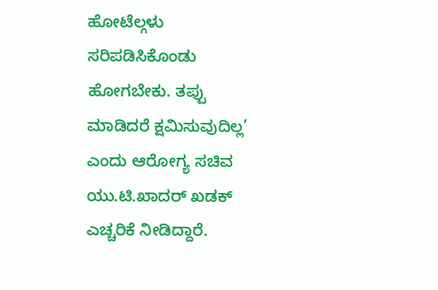ಹೋಟೆಲ್ಗಳು ಸರಿಪಡಿಸಿಕೊಂಡು ಹೋಗಬೇಕು. ತಪ್ಪು ಮಾಡಿದರೆ ಕ್ಷಮಿಸುವುದಿಲ್ಲ’ ಎಂದು ಆರೋಗ್ಯ ಸಚಿವ ಯು.ಟಿ.ಖಾದರ್ ಖಡಕ್ ಎಚ್ಚರಿಕೆ ನೀಡಿದ್ದಾರೆ.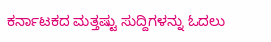ಕರ್ನಾಟಕದ ಮತ್ತಷ್ಟು ಸುದ್ದಿಗಳನ್ನು ಓದಲು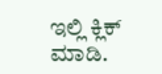ಇಲ್ಲಿ ಕ್ಲಿಕ್ ಮಾಡಿ.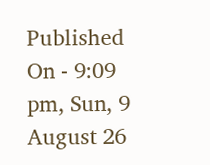Published On - 9:09 pm, Sun, 9 August 26